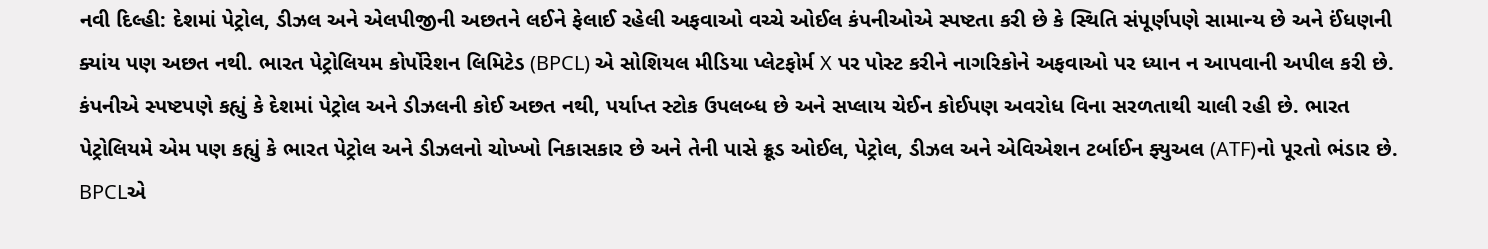નવી દિલ્હી: દેશમાં પેટ્રોલ, ડીઝલ અને એલપીજીની અછતને લઈને ફેલાઈ રહેલી અફવાઓ વચ્ચે ઓઈલ કંપનીઓએ સ્પષ્ટતા કરી છે કે સ્થિતિ સંપૂર્ણપણે સામાન્ય છે અને ઈંધણની ક્યાંય પણ અછત નથી. ભારત પેટ્રોલિયમ કોર્પોરેશન લિમિટેડ (BPCL) એ સોશિયલ મીડિયા પ્લેટફોર્મ X પર પોસ્ટ કરીને નાગરિકોને અફવાઓ પર ધ્યાન ન આપવાની અપીલ કરી છે. કંપનીએ સ્પષ્ટપણે કહ્યું કે દેશમાં પેટ્રોલ અને ડીઝલની કોઈ અછત નથી, પર્યાપ્ત સ્ટોક ઉપલબ્ધ છે અને સપ્લાય ચેઈન કોઈપણ અવરોધ વિના સરળતાથી ચાલી રહી છે. ભારત પેટ્રોલિયમે એમ પણ કહ્યું કે ભારત પેટ્રોલ અને ડીઝલનો ચોખ્ખો નિકાસકાર છે અને તેની પાસે ક્રૂડ ઓઈલ, પેટ્રોલ, ડીઝલ અને એવિએશન ટર્બાઈન ફ્યુઅલ (ATF)નો પૂરતો ભંડાર છે.
BPCLએ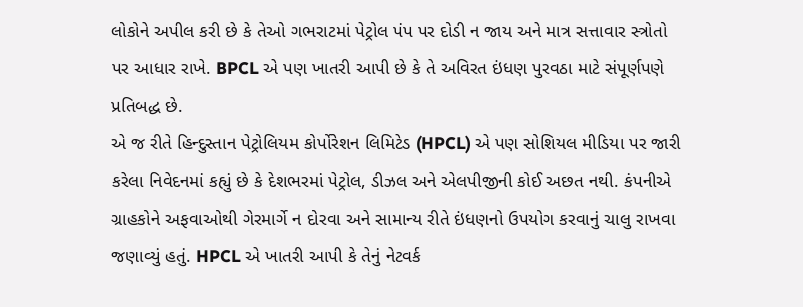લોકોને અપીલ કરી છે કે તેઓ ગભરાટમાં પેટ્રોલ પંપ પર દોડી ન જાય અને માત્ર સત્તાવાર સ્ત્રોતો પર આધાર રાખે. BPCL એ પણ ખાતરી આપી છે કે તે અવિરત ઇંધણ પુરવઠા માટે સંપૂર્ણપણે પ્રતિબદ્ધ છે.
એ જ રીતે હિન્દુસ્તાન પેટ્રોલિયમ કોર્પોરેશન લિમિટેડ (HPCL) એ પણ સોશિયલ મીડિયા પર જારી કરેલા નિવેદનમાં કહ્યું છે કે દેશભરમાં પેટ્રોલ, ડીઝલ અને એલપીજીની કોઈ અછત નથી. કંપનીએ ગ્રાહકોને અફવાઓથી ગેરમાર્ગે ન દોરવા અને સામાન્ય રીતે ઇંધણનો ઉપયોગ કરવાનું ચાલુ રાખવા જણાવ્યું હતું. HPCL એ ખાતરી આપી કે તેનું નેટવર્ક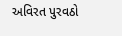અવિરત પુરવઠો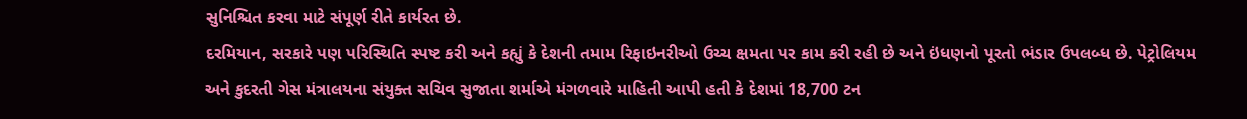સુનિશ્ચિત કરવા માટે સંપૂર્ણ રીતે કાર્યરત છે.
દરમિયાન, સરકારે પણ પરિસ્થિતિ સ્પષ્ટ કરી અને કહ્યું કે દેશની તમામ રિફાઇનરીઓ ઉચ્ચ ક્ષમતા પર કામ કરી રહી છે અને ઇંધણનો પૂરતો ભંડાર ઉપલબ્ધ છે. પેટ્રોલિયમ અને કુદરતી ગેસ મંત્રાલયના સંયુક્ત સચિવ સુજાતા શર્માએ મંગળવારે માહિતી આપી હતી કે દેશમાં 18,700 ટન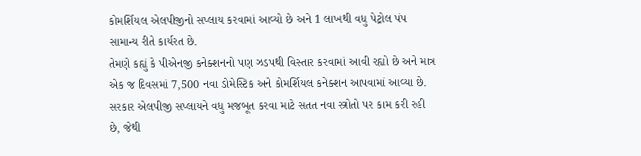કોમર્શિયલ એલપીજીનો સપ્લાય કરવામાં આવ્યો છે અને 1 લાખથી વધુ પેટ્રોલ પંપ સામાન્ય રીતે કાર્યરત છે.
તેમણે કહ્યું કે પીએનજી કનેક્શનનો પણ ઝડપથી વિસ્તાર કરવામાં આવી રહ્યો છે અને માત્ર એક જ દિવસમાં 7,500 નવા ડોમેસ્ટિક અને કોમર્શિયલ કનેક્શન આપવામાં આવ્યા છે. સરકાર એલપીજી સપ્લાયને વધુ મજબૂત કરવા માટે સતત નવા સ્ત્રોતો પર કામ કરી રહી છે, જેથી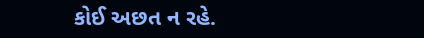કોઈ અછત ન રહે.